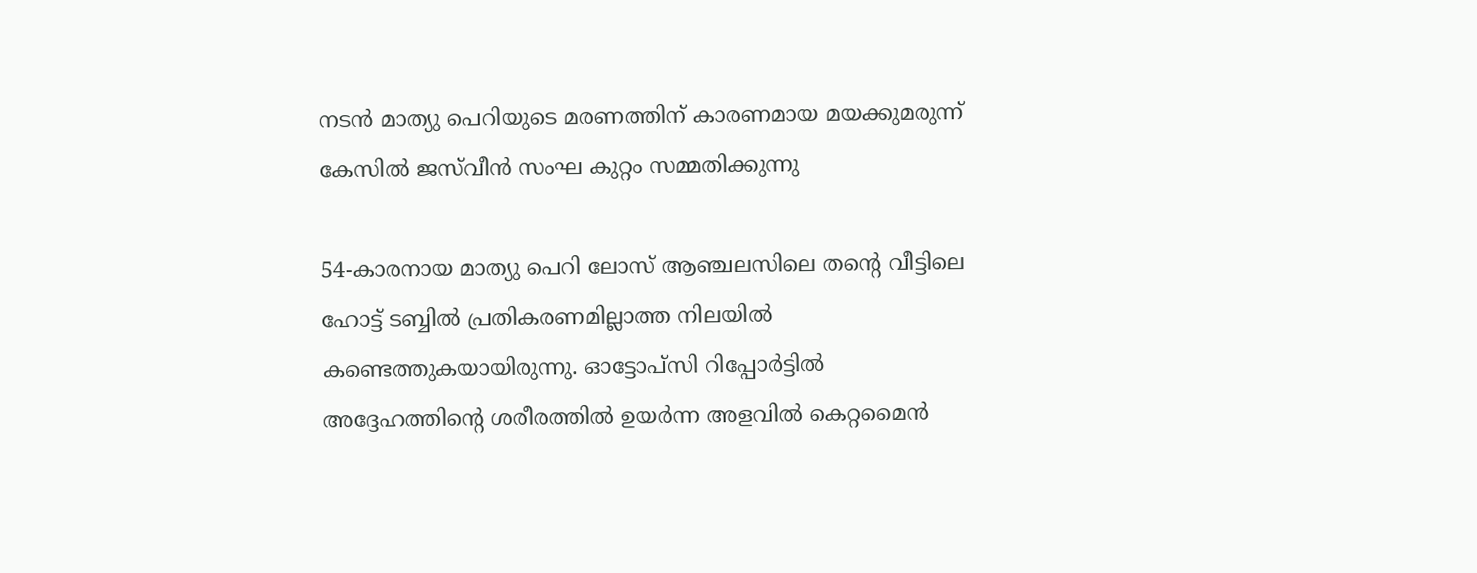നടൻ മാത്യു പെറിയുടെ മരണത്തിന് കാരണമായ മയക്കുമരുന്ന് കേസിൽ ജസ്‌വീൻ സംഘ കുറ്റം സമ്മതിക്കുന്നു

54-കാരനായ മാത്യു പെറി ലോസ് ആഞ്ചലസിലെ തന്റെ വീട്ടിലെ ഹോട്ട് ടബ്ബിൽ പ്രതികരണമില്ലാത്ത നിലയിൽ കണ്ടെത്തുകയായിരുന്നു. ഓട്ടോപ്സി റിപ്പോർട്ടിൽ അദ്ദേഹത്തിന്റെ ശരീരത്തിൽ ഉയർന്ന അളവിൽ കെറ്റമൈൻ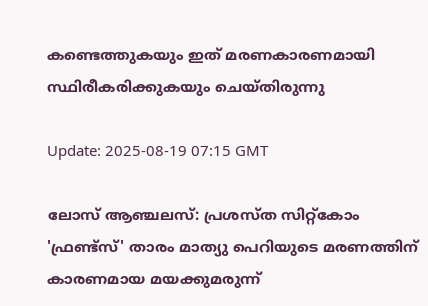കണ്ടെത്തുകയും ഇത് മരണകാരണമായി സ്ഥിരീകരിക്കുകയും ചെയ്തിരുന്നു

Update: 2025-08-19 07:15 GMT

ലോസ് ആഞ്ചലസ്: പ്രശസ്ത സിറ്റ്കോം 'ഫ്രണ്ട്സ്' താരം മാത്യു പെറിയുടെ മരണത്തിന് കാരണമായ മയക്കുമരുന്ന്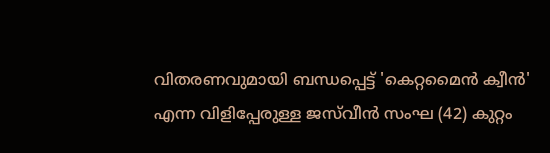വിതരണവുമായി ബന്ധപ്പെട്ട് 'കെറ്റമൈൻ ക്വീൻ' എന്ന വിളിപ്പേരുള്ള ജസ്‌വീൻ സംഘ (42) കുറ്റം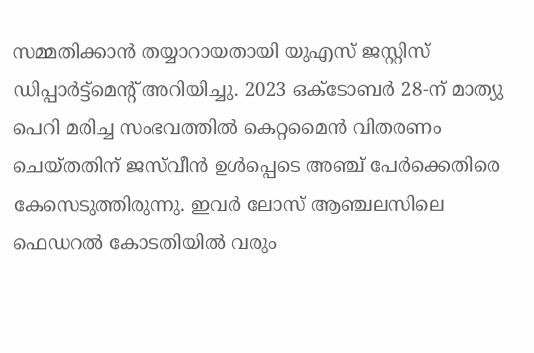സമ്മതിക്കാൻ തയ്യാറായതായി യുഎസ് ജസ്റ്റിസ് ഡിപ്പാർട്ട്മെന്റ് അറിയിച്ചു. 2023 ഒക്ടോബർ 28-ന് മാത്യു പെറി മരിച്ച സംഭവത്തിൽ കെറ്റമൈൻ വിതരണം ചെയ്തതിന് ജസ്‌വീൻ ഉൾപ്പെടെ അഞ്ച് പേർക്കെതിരെ കേസെടുത്തിരുന്നു. ഇവർ ലോസ് ആഞ്ചലസിലെ ഫെഡറൽ കോടതിയിൽ വരും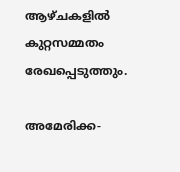ആഴ്ചകളിൽ കുറ്റസമ്മതം രേഖപ്പെടുത്തും.

അമേരിക്ക-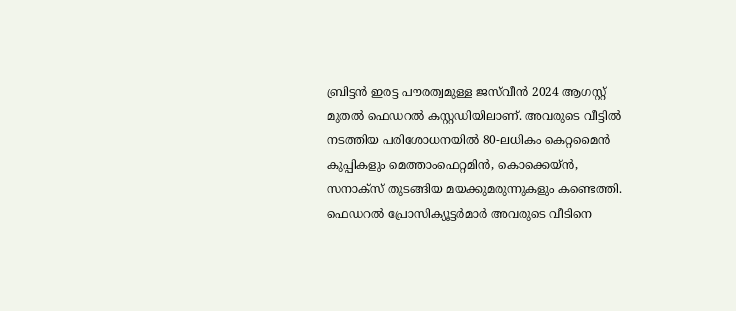ബ്രിട്ടൻ ഇരട്ട പൗരത്വമുള്ള ജസ്‌വീൻ 2024 ആഗസ്റ്റ് മുതൽ ഫെഡറൽ കസ്റ്റഡിയിലാണ്. അവരുടെ വീട്ടിൽ നടത്തിയ പരിശോധനയിൽ 80-ലധികം കെറ്റമൈൻ കുപ്പികളും മെത്താംഫെറ്റമിൻ, കൊക്കെയ്ൻ, സനാക്സ് തുടങ്ങിയ മയക്കുമരുന്നുകളും കണ്ടെത്തി. ഫെഡറൽ പ്രോസിക്യൂട്ടർമാർ അവരുടെ വീടിനെ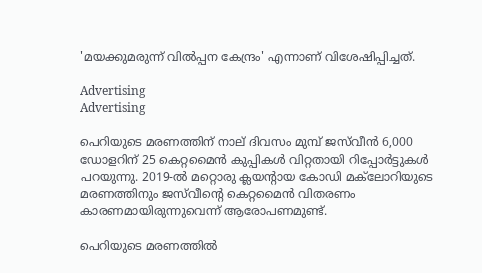'മയക്കുമരുന്ന് വിൽപ്പന കേന്ദ്രം' എന്നാണ് വിശേഷിപ്പിച്ചത്.

Advertising
Advertising

പെറിയുടെ മരണത്തിന് നാല് ദിവസം മുമ്പ് ജസ്‌വീൻ 6,000 ഡോളറിന് 25 കെറ്റമൈൻ കുപ്പികൾ വിറ്റതായി റിപ്പോർട്ടുകൾ പറയുന്നു. 2019-ൽ മറ്റൊരു ക്ലയന്റായ കോഡി മക്‌ലോറിയുടെ മരണത്തിനും ജസ്‌വീന്റെ കെറ്റമൈൻ വിതരണം കാരണമായിരുന്നുവെന്ന് ആരോപണമുണ്ട്.

പെറിയുടെ മരണത്തിൽ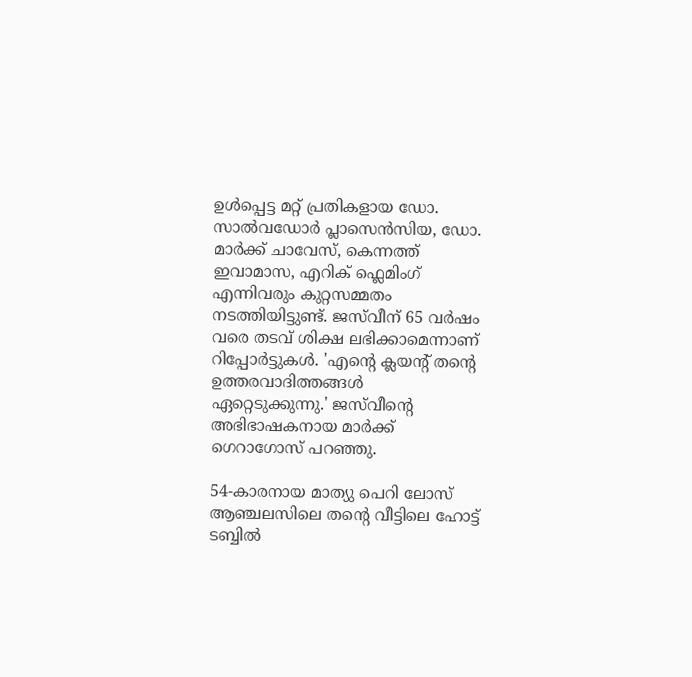ഉൾപ്പെട്ട മറ്റ് പ്രതികളായ ഡോ. സാൽവഡോർ പ്ലാസെൻസിയ, ഡോ. മാർക്ക് ചാവേസ്, കെന്നത്ത് ഇവാമാസ, എറിക് ഫ്ലെമിംഗ് എന്നിവരും കുറ്റസമ്മതം നടത്തിയിട്ടുണ്ട്. ജസ്‌വീന് 65 വർഷം വരെ തടവ് ശിക്ഷ ലഭിക്കാമെന്നാണ് റിപ്പോർട്ടുകൾ. 'എന്റെ ക്ലയന്റ് തന്റെ ഉത്തരവാദിത്തങ്ങൾ ഏറ്റെടുക്കുന്നു.' ജസ്‌വീന്റെ അഭിഭാഷകനായ മാർക്ക് ഗെറാഗോസ് പറഞ്ഞു.

54-കാരനായ മാത്യു പെറി ലോസ് ആഞ്ചലസിലെ തന്റെ വീട്ടിലെ ഹോട്ട് ടബ്ബിൽ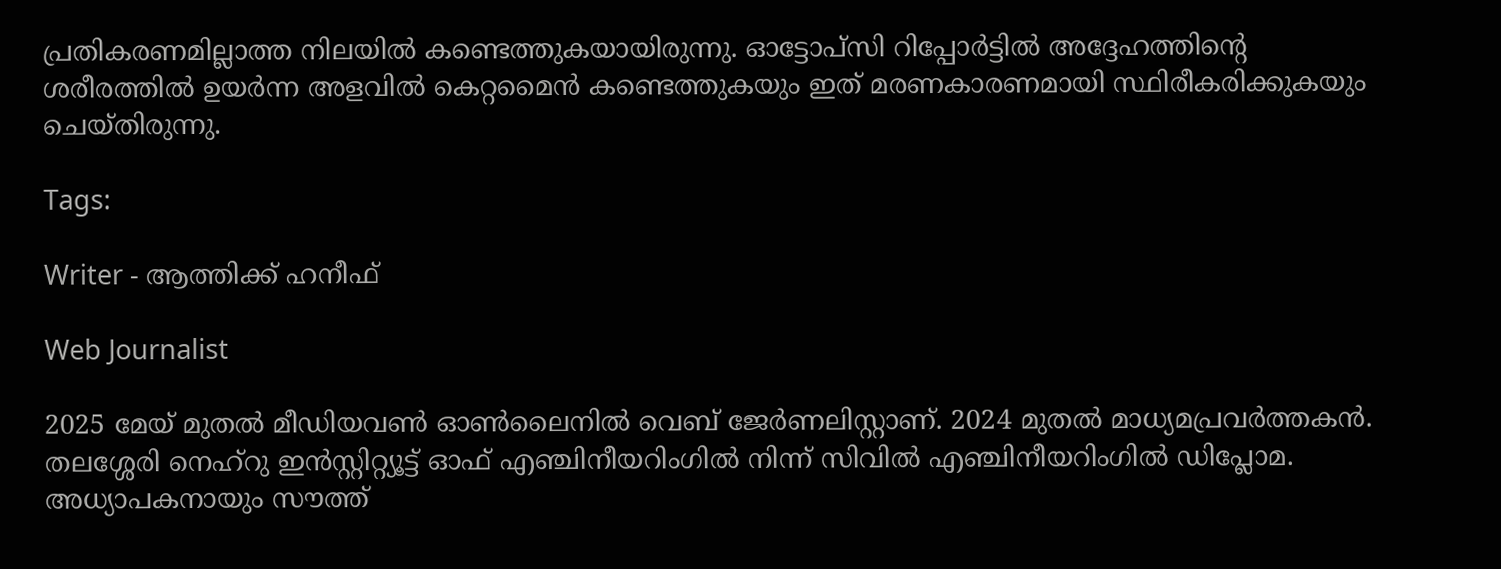പ്രതികരണമില്ലാത്ത നിലയിൽ കണ്ടെത്തുകയായിരുന്നു. ഓട്ടോപ്സി റിപ്പോർട്ടിൽ അദ്ദേഹത്തിന്റെ ശരീരത്തിൽ ഉയർന്ന അളവിൽ കെറ്റമൈൻ കണ്ടെത്തുകയും ഇത് മരണകാരണമായി സ്ഥിരീകരിക്കുകയും ചെയ്തിരുന്നു.

Tags:

Writer - ആത്തിക്ക് ഹനീഫ്

Web Journalist

2025 മേയ് മുതൽ മീഡിയവൺ ഓൺലൈനിൽ വെബ് ജേർണലിസ്റ്റാണ്. 2024 മുതൽ മാധ്യമപ്രവർത്തകൻ. തലശ്ശേരി നെഹ്‌റു ഇൻസ്റ്റിറ്റ്യൂട്ട് ഓഫ് എഞ്ചിനീയറിംഗിൽ നിന്ന് സിവിൽ എഞ്ചിനീയറിംഗിൽ ഡിപ്ലോമ. അധ്യാപകനായും സൗത്ത്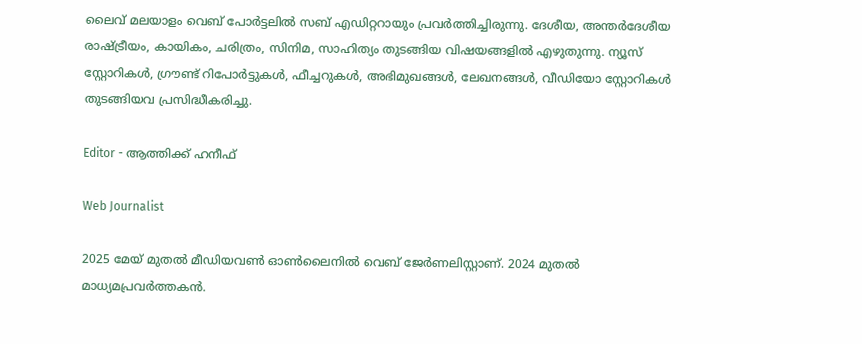ലൈവ് മലയാളം വെബ് പോർട്ടലിൽ സബ് എഡിറ്ററായും പ്രവർത്തിച്ചിരുന്നു. ദേശീയ, അന്തർദേശീയ രാഷ്ട്രീയം, കായികം, ചരിത്രം, സിനിമ, സാഹിത്യം തുടങ്ങിയ വിഷയങ്ങളിൽ എഴുതുന്നു. ന്യൂസ് സ്റ്റോറികൾ, ഗ്രൗണ്ട് റിപോർട്ടുകൾ, ഫീച്ചറുകൾ, അഭിമുഖങ്ങൾ, ലേഖനങ്ങൾ, വീഡിയോ സ്റ്റോറികൾ തുടങ്ങിയവ പ്രസിദ്ധീകരിച്ചു.

Editor - ആത്തിക്ക് ഹനീഫ്

Web Journalist

2025 മേയ് മുതൽ മീഡിയവൺ ഓൺലൈനിൽ വെബ് ജേർണലിസ്റ്റാണ്. 2024 മുതൽ മാധ്യമപ്രവർത്തകൻ.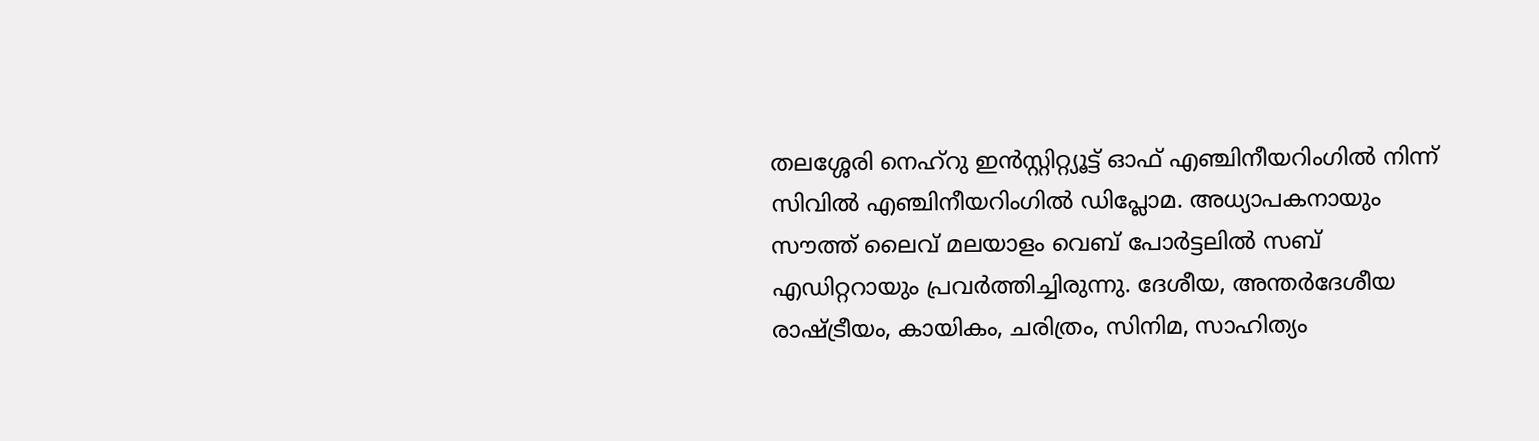തലശ്ശേരി നെഹ്‌റു ഇൻസ്റ്റിറ്റ്യൂട്ട് ഓഫ് എഞ്ചിനീയറിംഗിൽ നിന്ന് സിവിൽ എഞ്ചിനീയറിംഗിൽ ഡിപ്ലോമ. അധ്യാപകനായും സൗത്ത് ലൈവ് മലയാളം വെബ് പോർട്ടലിൽ സബ് എഡിറ്ററായും പ്രവർത്തിച്ചിരുന്നു. ദേശീയ, അന്തർദേശീയ രാഷ്ട്രീയം, കായികം, ചരിത്രം, സിനിമ, സാഹിത്യം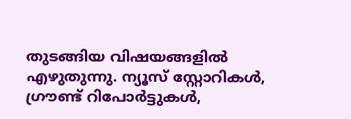തുടങ്ങിയ വിഷയങ്ങളിൽ എഴുതുന്നു. ന്യൂസ് സ്റ്റോറികൾ, ഗ്രൗണ്ട് റിപോർട്ടുകൾ,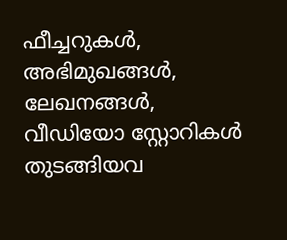ഫീച്ചറുകൾ, അഭിമുഖങ്ങൾ, ലേഖനങ്ങൾ, വീഡിയോ സ്റ്റോറികൾ തുടങ്ങിയവ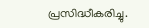പ്രസിദ്ധീകരിച്ചു.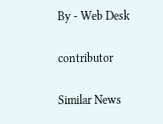By - Web Desk

contributor

Similar News